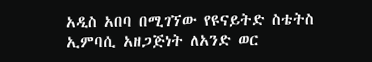አዲስ አበባ በሚገኘው የዩናይትድ ስቴትስ ኢምባሲ አዘጋጅነት ለአንድ ወር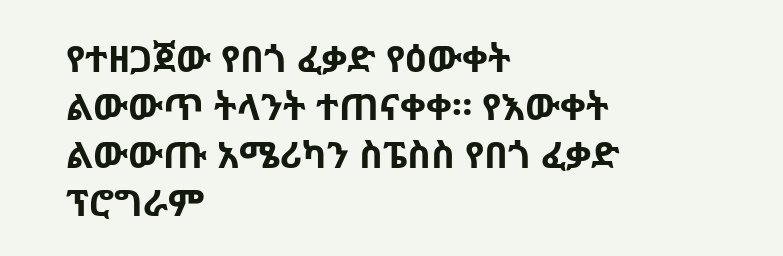የተዘጋጀው የበጎ ፈቃድ የዕውቀት ልውውጥ ትላንት ተጠናቀቀ። የእውቀት ልውውጡ አሜሪካን ስፔስስ የበጎ ፈቃድ ፕሮግራም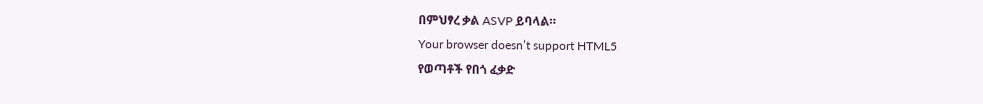በምህፃረ ቃል ASVP ይባላል።
Your browser doesn’t support HTML5
የወጣቶች የበጎ ፈቃድ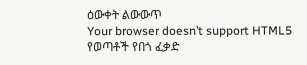ዕውቀት ልውውጥ
Your browser doesn’t support HTML5
የወጣቶች የበጎ ፈቃድ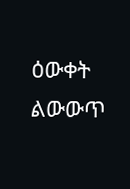ዕውቀት ልውውጥ